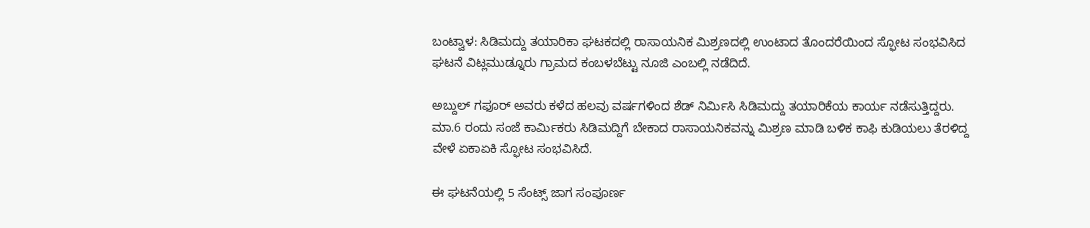ಬಂಟ್ವಾಳ: ಸಿಡಿಮದ್ದು ತಯಾರಿಕಾ ಘಟಕದಲ್ಲಿ ರಾಸಾಯನಿಕ ಮಿಶ್ರಣದಲ್ಲಿ ಉಂಟಾದ ತೊಂದರೆಯಿಂದ ಸ್ಫೋಟ ಸಂಭವಿಸಿದ ಘಟನೆ ವಿಟ್ಲಮುಡ್ನೂರು ಗ್ರಾಮದ ಕಂಬಳಬೆಟ್ಟು ನೂಜಿ ಎಂಬಲ್ಲಿ ನಡೆದಿದೆ.

ಅಬ್ದುಲ್ ಗಫೂರ್ ಅವರು ಕಳೆದ ಹಲವು ವರ್ಷಗಳಿಂದ ಶೆಡ್ ನಿರ್ಮಿಸಿ ಸಿಡಿಮದ್ದು ತಯಾರಿಕೆಯ ಕಾರ್ಯ ನಡೆಸುತ್ತಿದ್ದರು. ಮಾ.6 ರಂದು ಸಂಜೆ ಕಾರ್ಮಿಕರು ಸಿಡಿಮದ್ದಿಗೆ ಬೇಕಾದ ರಾಸಾಯನಿಕವನ್ನು ಮಿಶ್ರಣ ಮಾಡಿ ಬಳಿಕ ಕಾಫಿ ಕುಡಿಯಲು ತೆರಳಿದ್ದ ವೇಳೆ ಏಕಾಏಕಿ ಸ್ಫೋಟ ಸಂಭವಿಸಿದೆ.

ಈ ಘಟನೆಯಲ್ಲಿ 5 ಸೆಂಟ್ಸ್ ಜಾಗ ಸಂಪೂರ್ಣ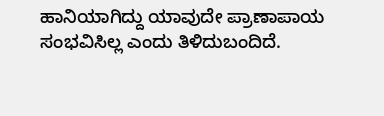ಹಾನಿಯಾಗಿದ್ದು ಯಾವುದೇ ಪ್ರಾಣಾಪಾಯ ಸಂಭವಿಸಿಲ್ಲ ಎಂದು ತಿಳಿದುಬಂದಿದೆ.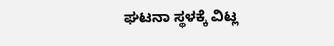ಘಟನಾ ಸ್ಥಳಕ್ಕೆ ವಿಟ್ಲ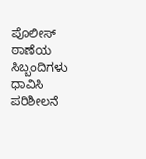ಪೊಲೀಸ್ ಠಾಣೆಯ ಸಿಬ್ಬಂದಿಗಳು ಧಾವಿಸಿ ಪರಿಶೀಲನೆ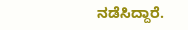ನಡೆಸಿದ್ದಾರೆ.